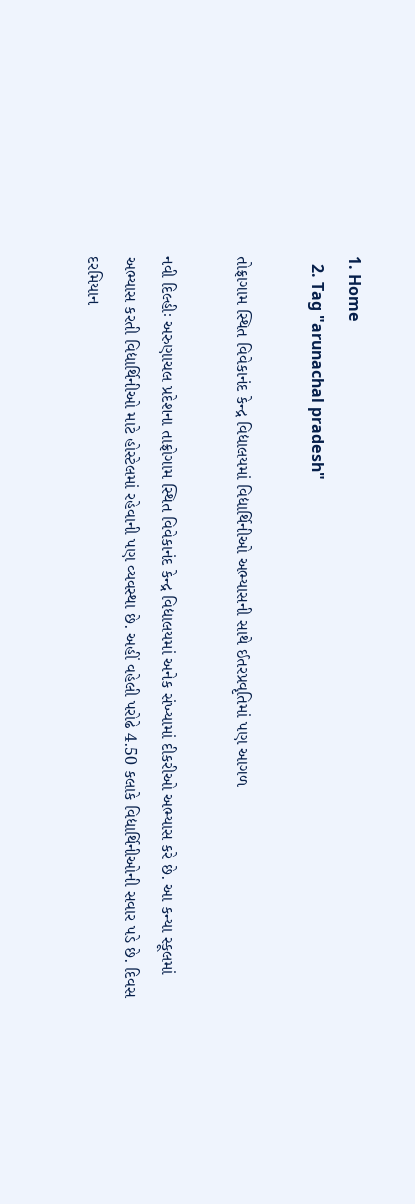1. Home
  2. Tag "arunachal pradesh"

તોફ્રાગામ સ્થિત વિવેકાનંદ કેન્દ્ર વિદ્યાલયમાં વિદ્યાર્થિનીઓ અભ્યાસની સાથે ઈતરપ્રવૃતિમાં પણ આગળ

નવી દિલ્હીઃ અરુણાચલ પ્રદેશના તાફ્રોગામ સ્થિત વિવેકાનંદ કેન્દ્ર વિદ્યાલયમાં અનેક સંખ્યામાં દીકરીઓ અભ્યાસ કરે છે. આ કન્યા સ્કૂલમાં અભ્યાસ કરતી વિદ્યાર્થિનીઓ માટે હોસ્ટેલમાં રહેવાની પણ વ્યવસ્થા છે. અહીં વહેલી પરોઢે 4.50 કલાકે વિદ્યાર્થિનીઓની સવાર પડે છે. દિવસ દરમિયાન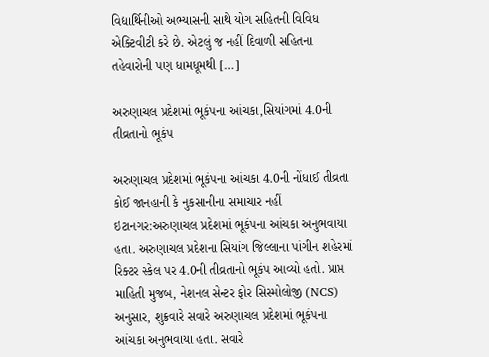વિદ્યાર્થિનીઓ અભ્યાસની સાથે યોગ સહિતની વિવિધ એક્ટિવીટી કરે છે. એટલું જ નહીં દિવાળી સહિતના તહેવારોની પણ ધામધૂમથી […]

અરુણાચલ પ્રદેશમાં ભૂકંપના આંચકા,સિયાંગમાં 4.0ની તીવ્રતાનો ભૂકંપ

અરુણાચલ પ્રદેશમાં ભૂકંપના આંચકા 4.0ની નોંધાઈ તીવ્રતા  કોઈ જાનહાની કે નુકસાનીના સમાચાર નહીં  ઇટાનગર:અરુણાચલ પ્રદેશમાં ભૂકંપના આંચકા અનુભવાયા હતા. અરુણાચલ પ્રદેશના સિયાંગ જિલ્લાના પાંગીન શહેરમાં રિક્ટર સ્કેલ પર 4.0ની તીવ્રતાનો ભૂકંપ આવ્યો હતો. પ્રાપ્ત માહિતી મુજબ, નેશનલ સેન્ટર ફોર સિસ્મોલોજી (NCS) અનુસાર, શુક્રવારે સવારે અરુણાચલ પ્રદેશમાં ભૂકંપના આંચકા અનુભવાયા હતા. સવારે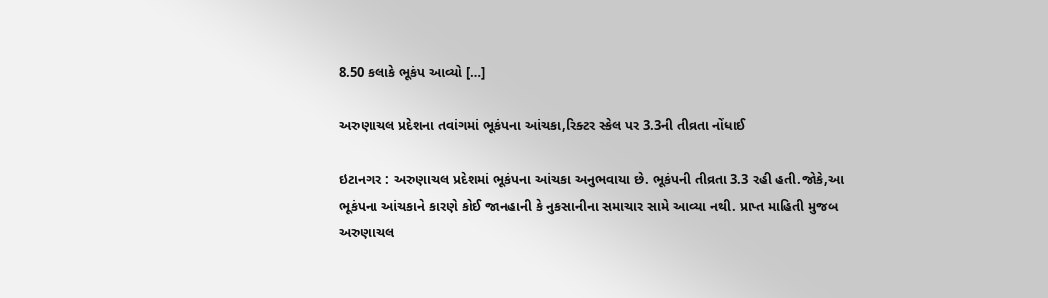8.50 કલાકે ભૂકંપ આવ્યો […]

અરુણાચલ પ્રદેશના તવાંગમાં ભૂકંપના આંચકા,રિક્ટર સ્કેલ પર 3.3ની તીવ્રતા નોંધાઈ

ઇટાનગર : અરુણાચલ પ્રદેશમાં ભૂકંપના આંચકા અનુભવાયા છે. ભૂકંપની તીવ્રતા 3.3 રહી હતી.જોકે,આ ભૂકંપના આંચકાને કારણે કોઈ જાનહાની કે નુકસાનીના સમાચાર સામે આવ્યા નથી. પ્રાપ્ત માહિતી મુજબ અરુણાચલ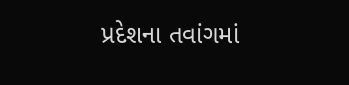પ્રદેશના તવાંગમાં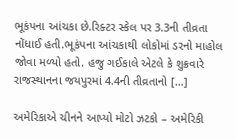ભૂકંપના આંચકા છે.રિક્ટર સ્કેલ પર 3.3ની તીવ્રતા નોંધાઈ હતી.ભૂકંપના આંચકાથી લોકોમાં ડરનો માહોલ જોવા મળ્યો હતો. હજુ ગઈકાલે એટલે કે શુક્રવારે રાજસ્થાનના જયપુરમાં 4.4ની તીવ્રતાનો […]

અમેરિકાએ ચીનને આપ્યો મોટો ઝટકો – અમેરિકી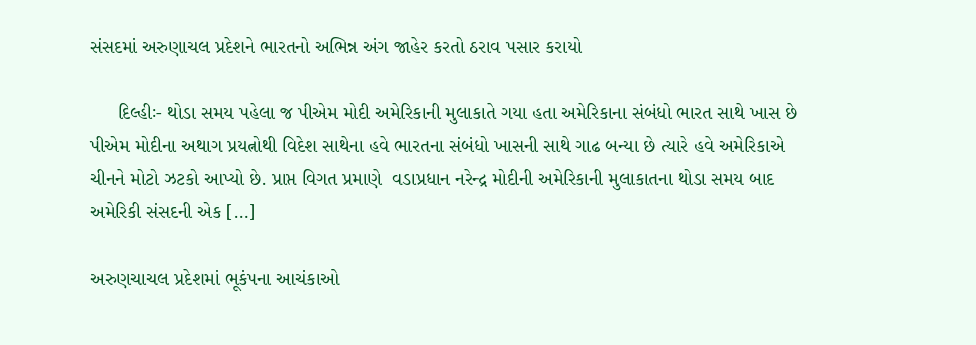સંસદમાં અરુણાચલ પ્રદેશને ભારતનો અભિન્ન અંગ જાહેર કરતો ઠરાવ પસાર કરાયો

     દિલ્હીઃ- થોડા સમય પહેલા જ પીએમ મોદી અમેરિકાની મુલાકાતે ગયા હતા અમેરિકાના સંબંધો ભારત સાથે ખાસ છે પીએમ મોદીના અથાગ પ્રયત્નોથી વિદેશ સાથેના હવે ભારતના સંબંધો ખાસની સાથે ગાઢ બન્યા છે ત્યારે હવે અમેરિકાએ  ચીનને મોટો ઝટકો આપ્યો છે. પ્રાપ્ત વિગત પ્રમાણે  વડાપ્રધાન નરેન્દ્ર મોદીની અમેરિકાની મુલાકાતના થોડા સમય બાદ અમેરિકી સંસદની એક […]

અરુણચાચલ પ્રદેશમાં ભૂકંપના આચંકાઓ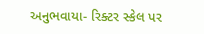અનુભવાયા- રિક્ટર સ્કેલ પર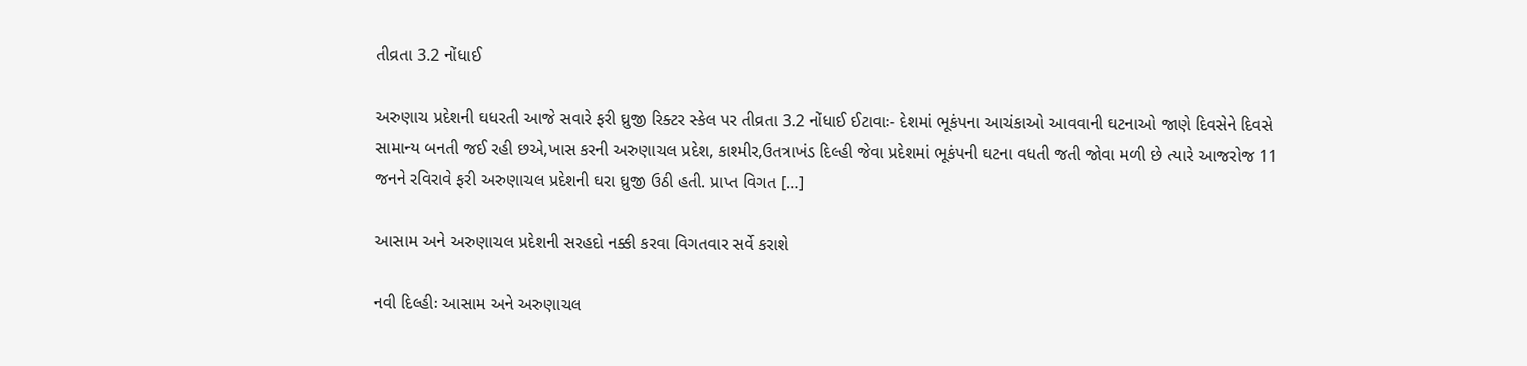તીવ્રતા 3.2 નોંધાઈ

અરુણાચ પ્રદેશની ઘધરતી આજે સવારે ફરી ઘ્રુજી રિક્ટર સ્કેલ પર તીવ્રતા 3.2 નોંધાઈ ઈટાવાઃ- દેશમાં ભૂકંપના આચંકાઓ આવવાની ઘટનાઓ જાણે દિવસેને દિવસે સામાન્ય બનતી જઈ રહી છએ,ખાસ કરની અરુણાચલ પ્રદેશ, કાશ્મીર,ઉતત્રાખંડ દિલ્હી જેવા પ્રદેશમાં ભૂકંપની ઘટના વધતી જતી જોવા મળી છે ત્યારે આજરોજ 11 જનને રવિરાવે ફરી અરુણાચલ પ્રદેશની ઘરા ઘ્રુજી ઉઠી હતી. પ્રાપ્ત વિગત […]

આસામ અને અરુણાચલ પ્રદેશની સરહદો નક્કી કરવા વિગતવાર સર્વે કરાશે

નવી દિલ્હીઃ આસામ અને અરુણાચલ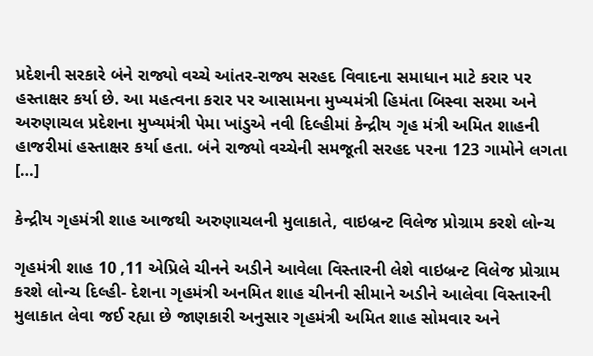પ્રદેશની સરકારે બંને રાજ્યો વચ્ચે આંતર-રાજ્ય સરહદ વિવાદના સમાધાન માટે કરાર પર હસ્તાક્ષર કર્યા છે. આ મહત્વના કરાર પર આસામના મુખ્યમંત્રી હિમંતા બિસ્વા સરમા અને અરુણાચલ પ્રદેશના મુખ્યમંત્રી પેમા ખાંડુએ નવી દિલ્હીમાં કેન્દ્રીય ગૃહ મંત્રી અમિત શાહની હાજરીમાં હસ્તાક્ષર કર્યા હતા. બંને રાજ્યો વચ્ચેની સમજૂતી સરહદ પરના 123 ગામોને લગતા […]

કેન્દ્રીય ગૃહમંત્રી શાહ આજથી અરુણાચલની મુલાકાતે, વાઇબ્રન્ટ વિલેજ પ્રોગ્રામ કરશે લોન્ચ

ગૃહમંત્રી શાહ 10 ,11 એપ્રિલે ચીનને અડીને આવેલા વિસ્તારની લેશે વાઇબ્રન્ટ વિલેજ પ્રોગ્રામ કરશે લોન્ચ દિલ્હી- દેશના ગૃહમંત્રી અનમિત શાહ ચીનની સીમાને અડીને આલેવા વિસ્તારની મુલાકાત લેવા જઈ રહ્યા છે જાણકારી અનુસાર ગૃહમંત્રી અમિત શાહ સોમવાર અને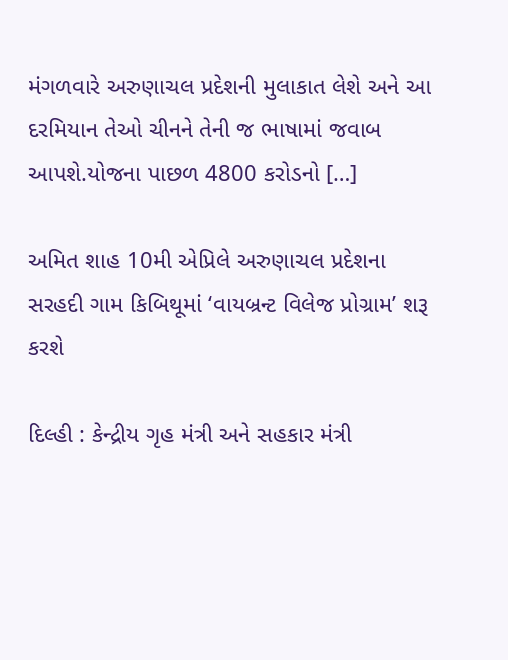મંગળવારે અરુણાચલ પ્રદેશની મુલાકાત લેશે અને આ દરમિયાન તેઓ ચીનને તેની જ ભાષામાં જવાબ આપશે.યોજના પાછળ 4800 કરોડનો […]

અમિત શાહ 10મી એપ્રિલે અરુણાચલ પ્રદેશના સરહદી ગામ કિબિથૂમાં ‘વાયબ્રન્ટ વિલેજ પ્રોગ્રામ’ શરૂ કરશે

દિલ્હી : કેન્દ્રીય ગૃહ મંત્રી અને સહકાર મંત્રી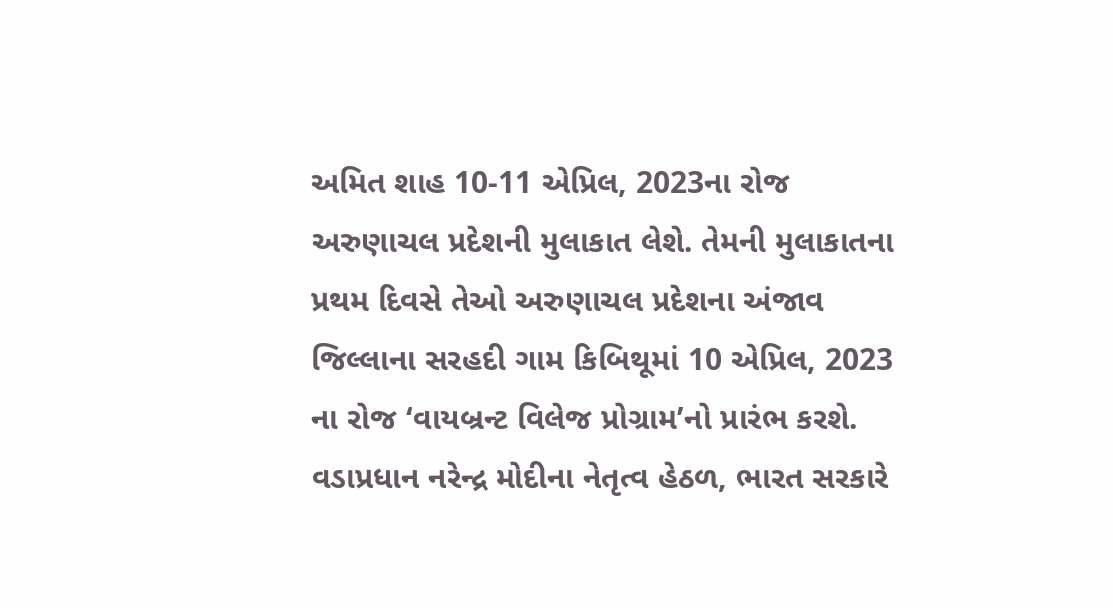અમિત શાહ 10-11 એપ્રિલ, 2023ના રોજ અરુણાચલ પ્રદેશની મુલાકાત લેશે. તેમની મુલાકાતના પ્રથમ દિવસે તેઓ અરુણાચલ પ્રદેશના અંજાવ જિલ્લાના સરહદી ગામ કિબિથૂમાં 10 એપ્રિલ, 2023 ના રોજ ‘વાયબ્રન્ટ વિલેજ પ્રોગ્રામ’નો પ્રારંભ કરશે. વડાપ્રધાન નરેન્દ્ર મોદીના નેતૃત્વ હેઠળ, ભારત સરકારે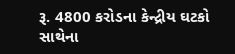રૂ. 4800 કરોડના કેન્દ્રીય ઘટકો સાથેના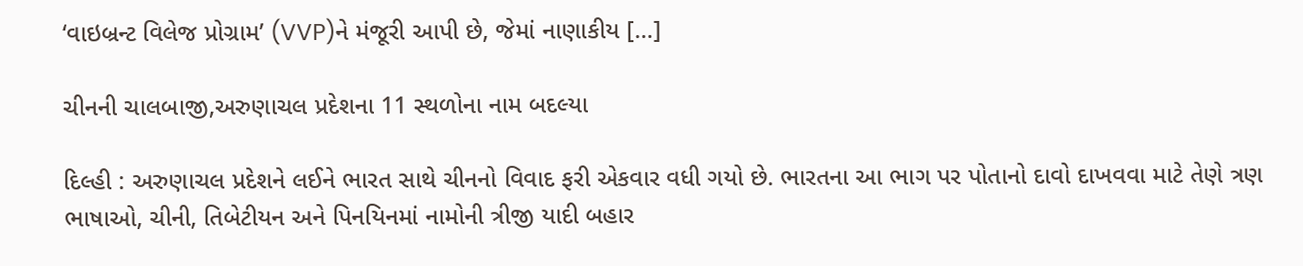‘વાઇબ્રન્ટ વિલેજ પ્રોગ્રામ’ (VVP)ને મંજૂરી આપી છે, જેમાં નાણાકીય […]

ચીનની ચાલબાજી,અરુણાચલ પ્રદેશના 11 સ્થળોના નામ બદલ્યા

દિલ્હી : અરુણાચલ પ્રદેશને લઈને ભારત સાથે ચીનનો વિવાદ ફરી એકવાર વધી ગયો છે. ભારતના આ ભાગ પર પોતાનો દાવો દાખવવા માટે તેણે ત્રણ ભાષાઓ, ચીની, તિબેટીયન અને પિનયિનમાં નામોની ત્રીજી યાદી બહાર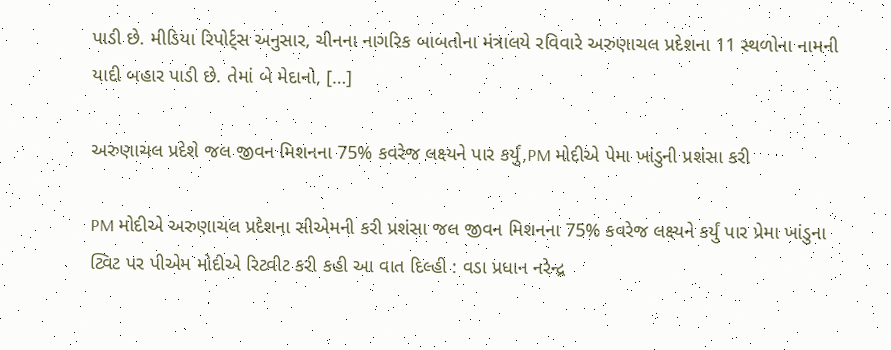પાડી છે. મીડિયા રિપોર્ટ્સ અનુસાર, ચીનના નાગરિક બાબતોના મંત્રાલયે રવિવારે અરુણાચલ પ્રદેશના 11 સ્થળોના નામની યાદી બહાર પાડી છે. તેમાં બે મેદાનો, […]

અરુણાચલ પ્રદેશે જલ જીવન મિશનના 75% કવરેજ લક્ષ્યને પાર કર્યું,PM મોદીએ પેમા ખાંડુની પ્રશંસા કરી

PM મોદીએ અરુણાચલ પ્રદેશના સીએમની કરી પ્રશંસા જલ જીવન મિશનના 75% કવરેજ લક્ષ્યને કર્યું પાર પ્રેમા ખાંડુના ટ્વિટ પર પીએમ મોદીએ રિટ્વીટ કરી કહી આ વાત દિલ્હી : વડા પ્રધાન નરેન્દ્ર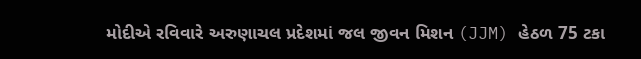મોદીએ રવિવારે અરુણાચલ પ્રદેશમાં જલ જીવન મિશન (JJM) હેઠળ 75 ટકા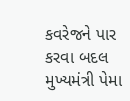કવરેજને પાર કરવા બદલ મુખ્યમંત્રી પેમા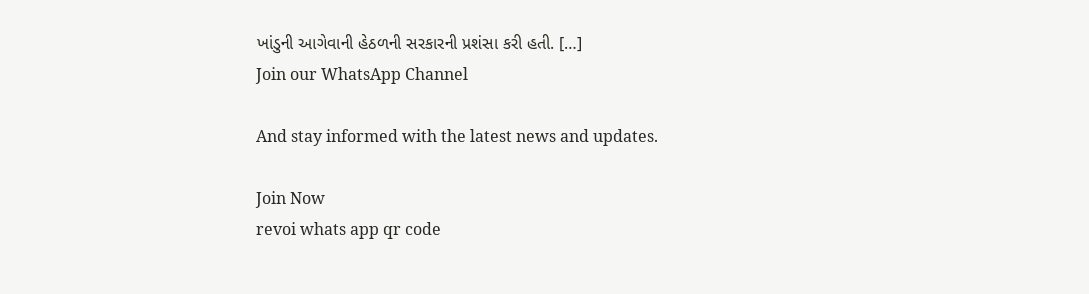ખાંડુની આગેવાની હેઠળની સરકારની પ્રશંસા કરી હતી. […]
Join our WhatsApp Channel

And stay informed with the latest news and updates.

Join Now
revoi whats app qr code